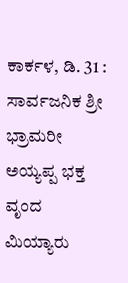ಕಾರ್ಕಳ, ಡಿ. 31 : ಸಾರ್ವಜನಿಕ ಶ್ರೀ ಭ್ರಾಮರೀ ಅಯ್ಯಪ್ಪ ಭಕ್ತ ವೃಂದ ಮಿಯ್ಯಾರು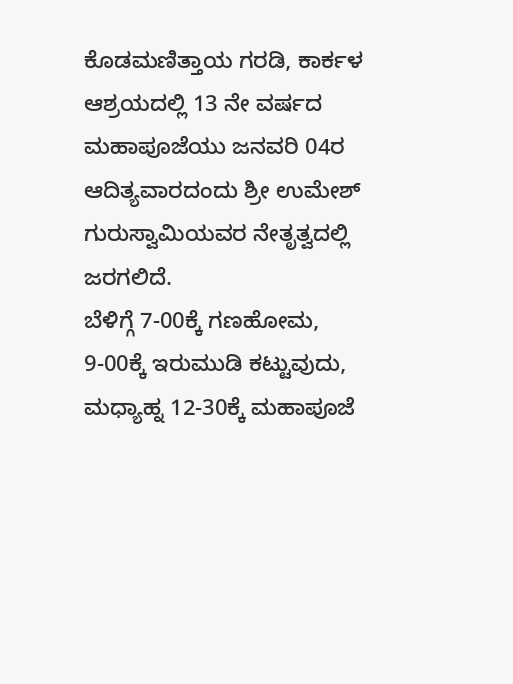ಕೊಡಮಣಿತ್ತಾಯ ಗರಡಿ, ಕಾರ್ಕಳ ಆಶ್ರಯದಲ್ಲಿ 13 ನೇ ವರ್ಷದ ಮಹಾಪೂಜೆಯು ಜನವರಿ 04ರ ಆದಿತ್ಯವಾರದಂದು ಶ್ರೀ ಉಮೇಶ್ ಗುರುಸ್ವಾಮಿಯವರ ನೇತೃತ್ವದಲ್ಲಿ ಜರಗಲಿದೆ.
ಬೆಳಿಗ್ಗೆ 7-00ಕ್ಕೆ ಗಣಹೋಮ, 9-00ಕ್ಕೆ ಇರುಮುಡಿ ಕಟ್ಟುವುದು, ಮಧ್ಯಾಹ್ನ 12-30ಕ್ಕೆ ಮಹಾಪೂಜೆ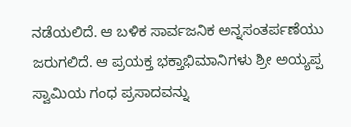ನಡೆಯಲಿದೆ. ಆ ಬಳಿಕ ಸಾರ್ವಜನಿಕ ಅನ್ನಸಂತರ್ಪಣೆಯು ಜರುಗಲಿದೆ. ಆ ಪ್ರಯಕ್ತ ಭಕ್ತಾಭಿಮಾನಿಗಳು ಶ್ರೀ ಅಯ್ಯಪ್ಪ ಸ್ವಾಮಿಯ ಗಂಧ ಪ್ರಸಾದವನ್ನು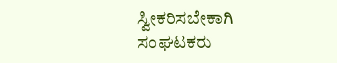ಸ್ವೀಕರಿಸಬೇಕಾಗಿ ಸಂಘಟಕರು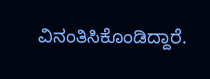ವಿನಂತಿಸಿಕೊಂಡಿದ್ದಾರೆ.